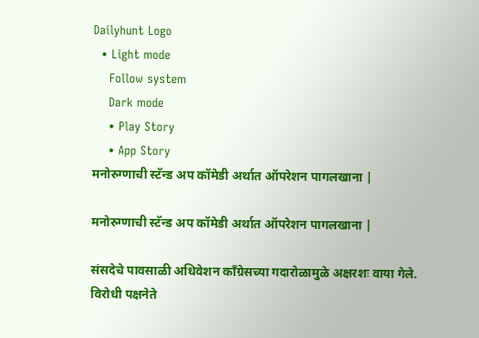Dailyhunt Logo
  • Light mode
    Follow system
    Dark mode
    • Play Story
    • App Story
मनोरुग्णाची स्टॅन्ड अप कॉमेडी अर्थात ऑपरेशन पागलखाना |

मनोरुग्णाची स्टॅन्ड अप कॉमेडी अर्थात ऑपरेशन पागलखाना |

संसदेचे पावसाळी अधिवेशन काँग्रेसच्या गदारोळामुळे अक्षरशः वाया गेले. विरोधी पक्षनेते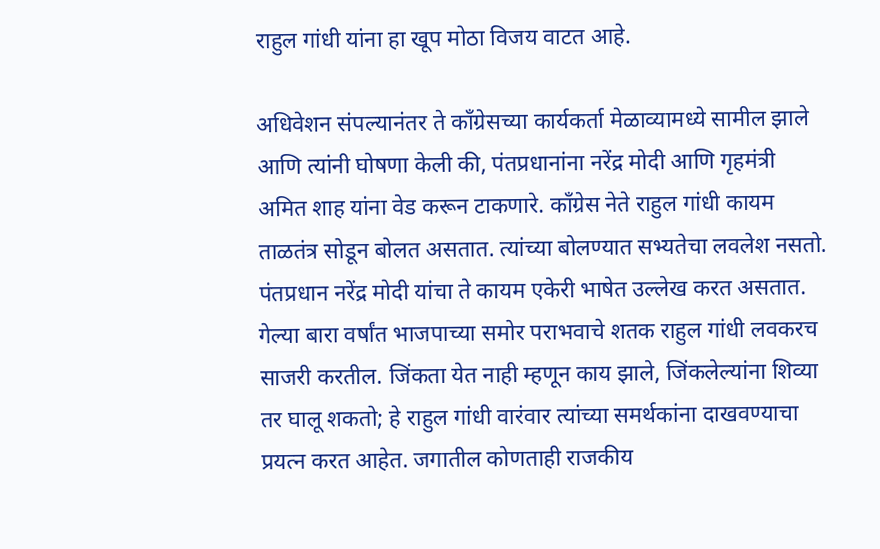राहुल गांधी यांना हा खूप मोठा विजय वाटत आहे.

अधिवेशन संपल्यानंतर ते काँग्रेसच्या कार्यकर्ता मेळाव्यामध्ये सामील झाले आणि त्यांनी घोषणा केली की, पंतप्रधानांना नरेंद्र मोदी आणि गृहमंत्री अमित शाह यांना वेड करून टाकणारे. काँग्रेस नेते राहुल गांधी कायम ताळतंत्र सोडून बोलत असतात. त्यांच्या बोलण्यात सभ्यतेचा लवलेश नसतो. पंतप्रधान नरेंद्र मोदी यांचा ते कायम एकेरी भाषेत उल्लेख करत असतात. गेल्या बारा वर्षांत भाजपाच्या समोर पराभवाचे शतक राहुल गांधी लवकरच साजरी करतील. जिंकता येत नाही म्हणून काय झाले, जिंकलेल्यांना शिव्या तर घालू शकतो; हे राहुल गांधी वारंवार त्यांच्या समर्थकांना दाखवण्याचा प्रयत्न करत आहेत. जगातील कोणताही राजकीय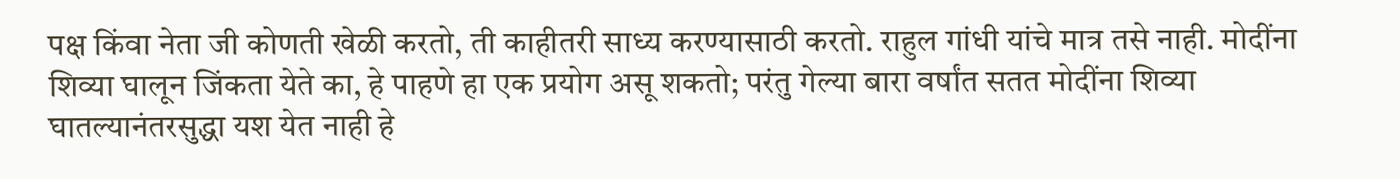पक्ष किंवा नेता जी कोणती खेळी करतो, ती काहीतरी साध्य करण्यासाठी करतो. राहुल गांधी यांचे मात्र तसे नाही. मोदींना शिव्या घालून जिंकता येते का, हे पाहणे हा एक प्रयोग असू शकतो; परंतु गेल्या बारा वर्षांत सतत मोदींना शिव्या घातल्यानंतरसुद्धा यश येत नाही हे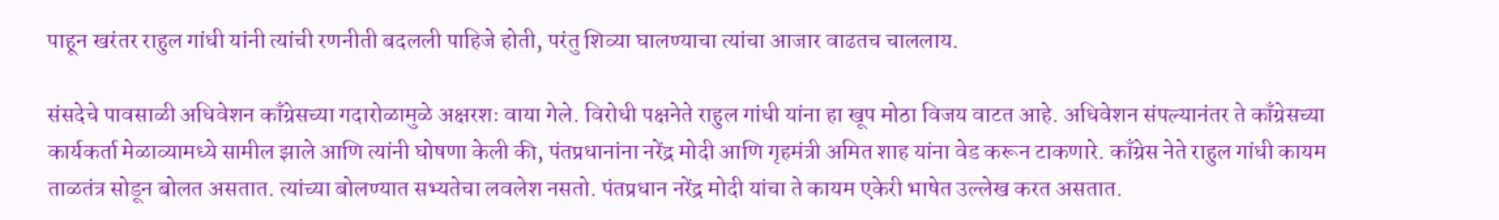पाहून खरंतर राहुल गांधी यांनी त्यांची रणनीती बदलली पाहिजे होती, परंतु शिव्या घालण्याचा त्यांचा आजार वाढतच चाललाय.

संसदेचे पावसाळी अधिवेशन काँग्रेसच्या गदारोळामुळे अक्षरशः वाया गेले. विरोधी पक्षनेते राहुल गांधी यांना हा खूप मोठा विजय वाटत आहे. अधिवेशन संपल्यानंतर ते काँग्रेसच्या कार्यकर्ता मेळाव्यामध्ये सामील झाले आणि त्यांनी घोषणा केली की, पंतप्रधानांना नरेंद्र मोदी आणि गृहमंत्री अमित शाह यांना वेड करून टाकणारे. काँग्रेस नेते राहुल गांधी कायम ताळतंत्र सोडून बोलत असतात. त्यांच्या बोलण्यात सभ्यतेचा लवलेश नसतो. पंतप्रधान नरेंद्र मोदी यांचा ते कायम एकेरी भाषेत उल्लेख करत असतात.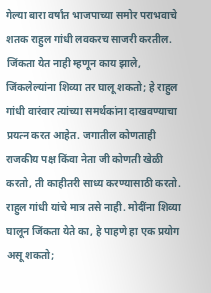गेल्या बारा वर्षांत भाजपाच्या समोर पराभवाचे शतक राहुल गांधी लवकरच साजरी करतील. जिंकता येत नाही म्हणून काय झाले, जिंकलेल्यांना शिव्या तर घालू शकतो; हे राहुल गांधी वारंवार त्यांच्या समर्थकांना दाखवण्याचा प्रयत्न करत आहेत. जगातील कोणताही राजकीय पक्ष किंवा नेता जी कोणती खेळी करतो, ती काहीतरी साध्य करण्यासाठी करतो. राहुल गांधी यांचे मात्र तसे नाही. मोदींना शिव्या घालून जिंकता येते का, हे पाहणे हा एक प्रयोग असू शकतो;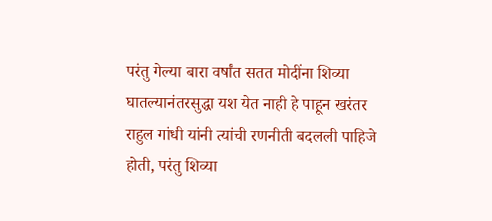परंतु गेल्या बारा वर्षांत सतत मोदींना शिव्या घातल्यानंतरसुद्धा यश येत नाही हे पाहून खरंतर राहुल गांधी यांनी त्यांची रणनीती बदलली पाहिजे होती, परंतु शिव्या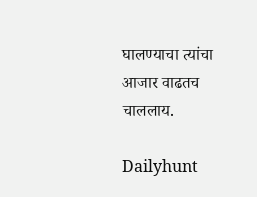घालण्याचा त्यांचा आजार वाढतच चाललाय.

Dailyhunt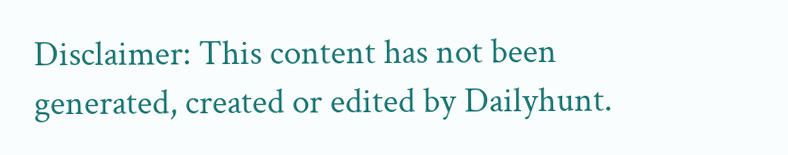Disclaimer: This content has not been generated, created or edited by Dailyhunt.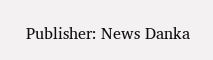Publisher: News Danka